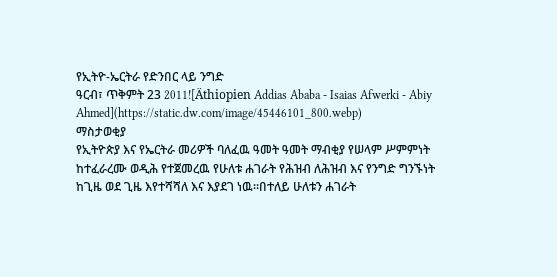የኢትዮ-ኤርትራ የድንበር ላይ ንግድ
ዓርብ፣ ጥቅምት 23 2011![Äthiopien Addias Ababa - Isaias Afwerki - Abiy Ahmed](https://static.dw.com/image/45446101_800.webp)
ማስታወቂያ
የኢትዮጵያ እና የኤርትራ መሪዎች ባለፈዉ ዓመት ዓመት ማብቂያ የሠላም ሥምምነት ከተፈራረሙ ወዲሕ የተጀመረዉ የሁለቱ ሐገራት የሕዝብ ለሕዝብ እና የንግድ ግንኙነት ከጊዜ ወደ ጊዜ እየተሻሻለ እና እያደገ ነዉ።በተለይ ሁለቱን ሐገራት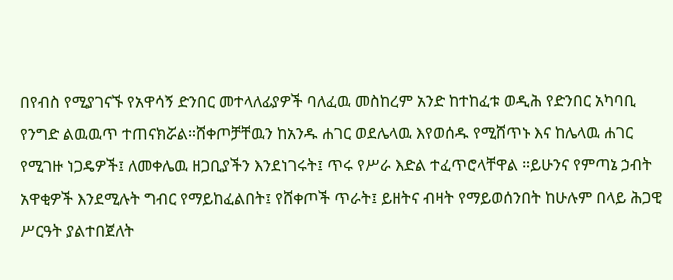በየብስ የሚያገናኙ የአዋሳኝ ድንበር መተላለፊያዎች ባለፈዉ መስከረም አንድ ከተከፈቱ ወዲሕ የድንበር አካባቢ የንግድ ልዉዉጥ ተጠናክሯል።ሸቀጦቻቸዉን ከአንዱ ሐገር ወደሌላዉ እየወሰዱ የሚሸጥኑ እና ከሌላዉ ሐገር የሚገዙ ነጋዴዎች፤ ለመቀሌዉ ዘጋቢያችን እንደነገሩት፤ ጥሩ የሥራ እድል ተፈጥሮላቸዋል ።ይሁንና የምጣኔ ኃብት አዋቂዎች እንደሚሉት ግብር የማይከፈልበት፤ የሸቀጦች ጥራት፤ ይዘትና ብዛት የማይወሰንበት ከሁሉም በላይ ሕጋዊ ሥርዓት ያልተበጀለት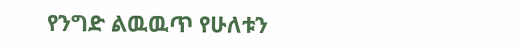የንግድ ልዉዉጥ የሁለቱን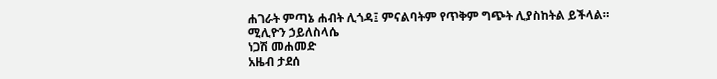ሐገራት ምጣኔ ሐብት ሊጎዳ፤ ምናልባትም የጥቅም ግጭት ሊያስከትል ይችላል።
ሚሊዮን ኃይለስላሴ
ነጋሽ መሐመድ
አዜብ ታደሰ